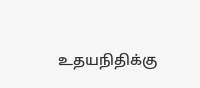உதயநிதிக்கு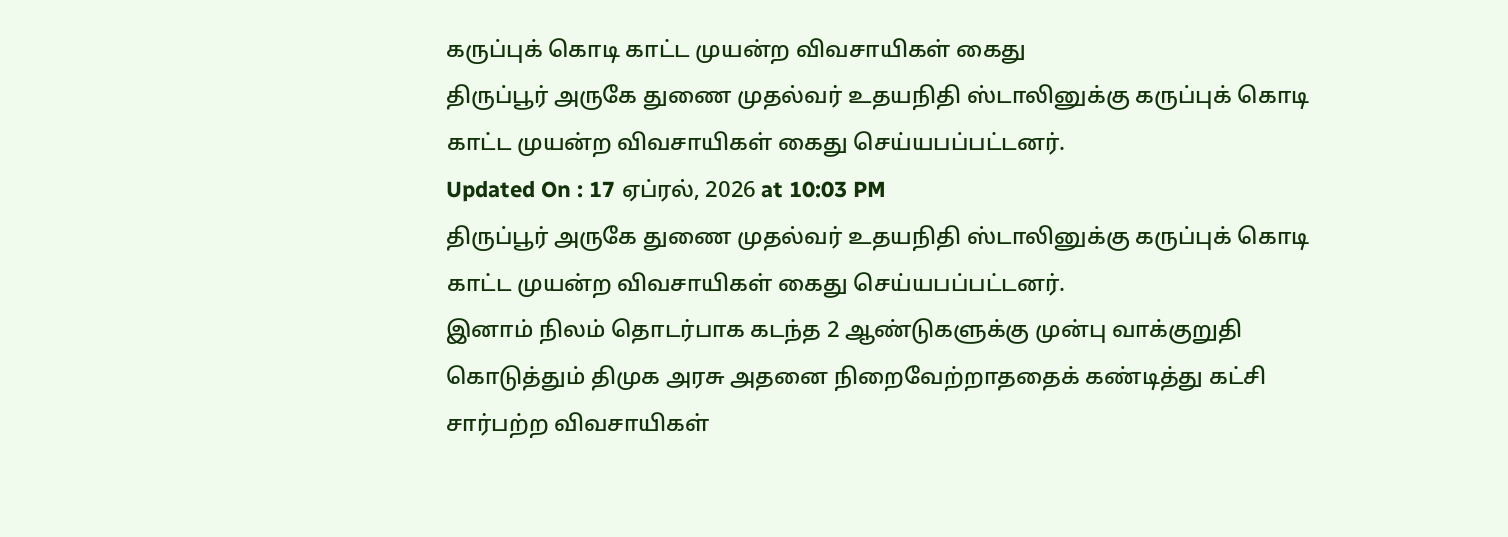கருப்புக் கொடி காட்ட முயன்ற விவசாயிகள் கைது
திருப்பூர் அருகே துணை முதல்வர் உதயநிதி ஸ்டாலினுக்கு கருப்புக் கொடி காட்ட முயன்ற விவசாயிகள் கைது செய்யபப்பட்டனர்.
Updated On : 17 ஏப்ரல், 2026 at 10:03 PM
திருப்பூர் அருகே துணை முதல்வர் உதயநிதி ஸ்டாலினுக்கு கருப்புக் கொடி காட்ட முயன்ற விவசாயிகள் கைது செய்யபப்பட்டனர்.
இனாம் நிலம் தொடர்பாக கடந்த 2 ஆண்டுகளுக்கு முன்பு வாக்குறுதி கொடுத்தும் திமுக அரசு அதனை நிறைவேற்றாததைக் கண்டித்து கட்சி சார்பற்ற விவசாயிகள்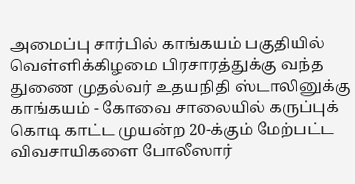அமைப்பு சார்பில் காங்கயம் பகுதியில் வெள்ளிக்கிழமை பிரசாரத்துக்கு வந்த துணை முதல்வர் உதயநிதி ஸ்டாலினுக்கு காங்கயம் - கோவை சாலையில் கருப்புக் கொடி காட்ட முயன்ற 20-க்கும் மேற்பட்ட விவசாயிகளை போலீஸார்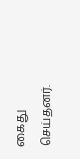கைது செய்தனர்.